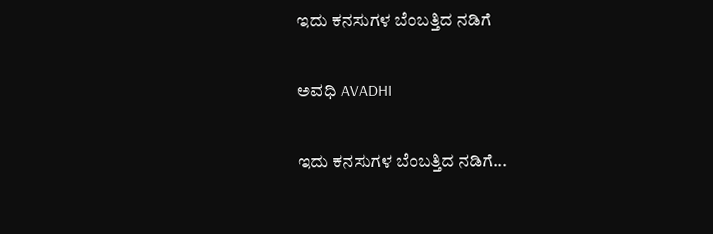ಇದು ಕನಸುಗಳ ಬೆಂಬತ್ತಿದ ನಡಿಗೆ‍

ಅವಧಿ AVADHI

ಇದು ಕನಸುಗಳ ಬೆಂಬತ್ತಿದ ನಡಿಗೆ...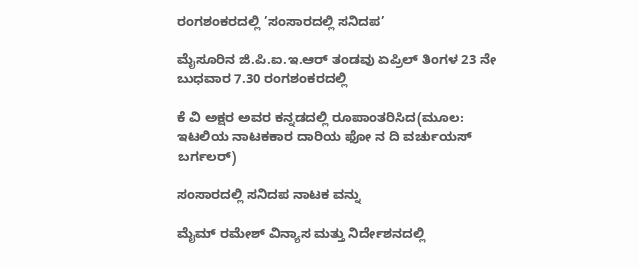ರಂಗಶಂಕರದಲ್ಲಿ ’ಸಂಸಾರದಲ್ಲಿ ಸನಿದಪ’

ಮೈಸೂರಿನ ಜಿ.ಪಿ.ಐ.ಇ.ಆರ್ ತಂಡವು ಏಪ್ರಿಲ್ ತಿಂಗಳ 23 ನೇ ಬುಧವಾರ 7.30 ರಂಗಶಂಕರದಲ್ಲಿ

ಕೆ ವಿ ಅಕ್ಷರ ಅವರ ಕನ್ನಡದಲ್ಲಿ ರೂಪಾಂತರಿಸಿದ(ಮೂಲ: ಇಟಲಿಯ ನಾಟಕಕಾರ ದಾರಿಯ ಫೋ ನ ದಿ ವರ್ಚುಯಸ್ ಬರ್ಗಲರ್)

ಸಂಸಾರದಲ್ಲಿ ಸನಿದಪ ನಾಟಕ ವನ್ನು

ಮೈಮ್ ರಮೇಶ್ ವಿನ್ಯಾಸ ಮತ್ತು ನಿರ್ದೇಶನದಲ್ಲಿ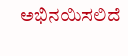ಅಭಿನಯಿಸಲಿದೆ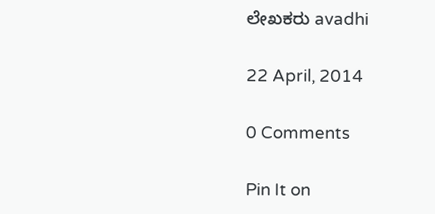ಲೇಖಕರು avadhi

22 April, 2014

0 Comments

Pin It on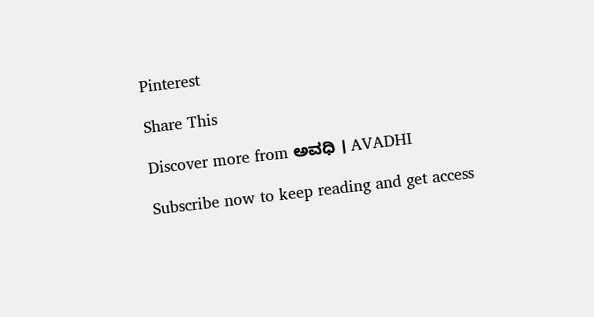Pinterest

Share This

Discover more from ಅವಧಿ । AVADHI

Subscribe now to keep reading and get access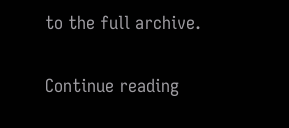to the full archive.

Continue reading